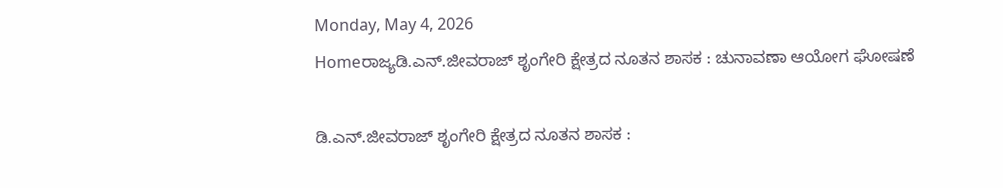Monday, May 4, 2026
Homeರಾಜ್ಯಡಿ.ಎನ್‌.ಜೀವರಾಜ್‌ ಶೃಂಗೇರಿ ಕ್ಷೇತ್ರದ ನೂತನ ಶಾಸಕ : ಚುನಾವಣಾ ಆಯೋಗ ಘೋಷಣೆ

ಡಿ.ಎನ್‌.ಜೀವರಾಜ್‌ ಶೃಂಗೇರಿ ಕ್ಷೇತ್ರದ ನೂತನ ಶಾಸಕ :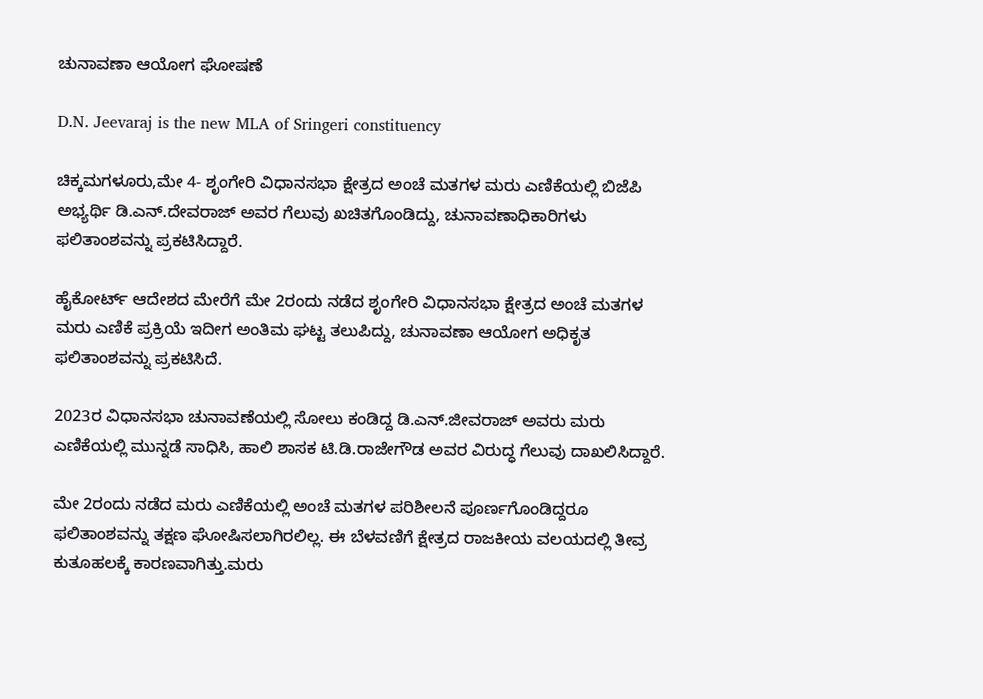ಚುನಾವಣಾ ಆಯೋಗ ಘೋಷಣೆ

D.N. Jeevaraj is the new MLA of Sringeri constituency

ಚಿಕ್ಕಮಗಳೂರು,ಮೇ 4- ಶೃಂಗೇರಿ ವಿಧಾನಸಭಾ ಕ್ಷೇತ್ರದ ಅಂಚೆ ಮತಗಳ ಮರು ಎಣಿಕೆಯಲ್ಲಿ ಬಿಜೆಪಿ ಅಭ್ಯರ್ಥಿ ಡಿ.ಎನ್‌.ದೇವರಾಜ್‌ ಅವರ ಗೆಲುವು ಖಚಿತಗೊಂಡಿದ್ದು, ಚುನಾವಣಾಧಿಕಾರಿಗಳು ಫಲಿತಾಂಶವನ್ನು ಪ್ರಕಟಿಸಿದ್ದಾರೆ.

ಹೈಕೋರ್ಟ್‌ ಆದೇಶದ ಮೇರೆಗೆ ಮೇ 2ರಂದು ನಡೆದ ಶೃಂಗೇರಿ ವಿಧಾನಸಭಾ ಕ್ಷೇತ್ರದ ಅಂಚೆ ಮತಗಳ ಮರು ಎಣಿಕೆ ಪ್ರಕ್ರಿಯೆ ಇದೀಗ ಅಂತಿಮ ಘಟ್ಟ ತಲುಪಿದ್ದು, ಚುನಾವಣಾ ಆಯೋಗ ಅಧಿಕೃತ ಫಲಿತಾಂಶವನ್ನು ಪ್ರಕಟಿಸಿದೆ.

2023ರ ವಿಧಾನಸಭಾ ಚುನಾವಣೆಯಲ್ಲಿ ಸೋಲು ಕಂಡಿದ್ದ ಡಿ.ಎನ್‌.ಜೀವರಾಜ್‌ ಅವರು ಮರು ಎಣಿಕೆಯಲ್ಲಿ ಮುನ್ನಡೆ ಸಾಧಿಸಿ, ಹಾಲಿ ಶಾಸಕ ಟಿ.ಡಿ.ರಾಜೇಗೌಡ ಅವರ ವಿರುದ್ಧ ಗೆಲುವು ದಾಖಲಿಸಿದ್ದಾರೆ.

ಮೇ 2ರಂದು ನಡೆದ ಮರು ಎಣಿಕೆಯಲ್ಲಿ ಅಂಚೆ ಮತಗಳ ಪರಿಶೀಲನೆ ಪೂರ್ಣಗೊಂಡಿದ್ದರೂ ಫಲಿತಾಂಶವನ್ನು ತಕ್ಷಣ ಘೋಷಿಸಲಾಗಿರಲಿಲ್ಲ. ಈ ಬೆಳವಣಿಗೆ ಕ್ಷೇತ್ರದ ರಾಜಕೀಯ ವಲಯದಲ್ಲಿ ತೀವ್ರ ಕುತೂಹಲಕ್ಕೆ ಕಾರಣವಾಗಿತ್ತು.ಮರು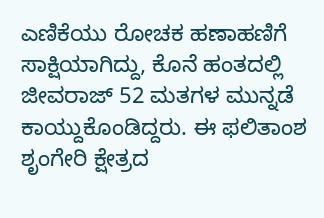ಎಣಿಕೆಯು ರೋಚಕ ಹಣಾಹಣಿಗೆ ಸಾಕ್ಷಿಯಾಗಿದ್ದು, ಕೊನೆ ಹಂತದಲ್ಲಿ ಜೀವರಾಜ್‌ 52 ಮತಗಳ ಮುನ್ನಡೆ ಕಾಯ್ದುಕೊಂಡಿದ್ದರು. ಈ ಫಲಿತಾಂಶ ಶೃಂಗೇರಿ ಕ್ಷೇತ್ರದ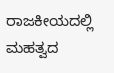ರಾಜಕೀಯದಲ್ಲಿ ಮಹತ್ವದ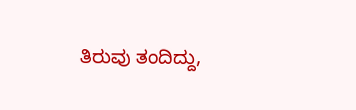ತಿರುವು ತಂದಿದ್ದು,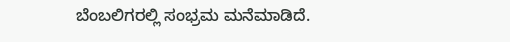ಬೆಂಬಲಿಗರಲ್ಲಿ ಸಂಭ್ರಮ ಮನೆಮಾಡಿದೆ.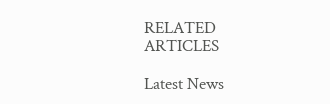RELATED ARTICLES

Latest News